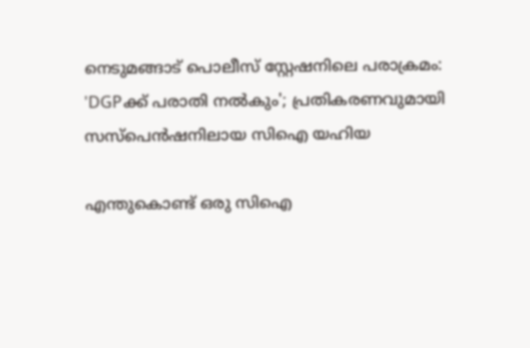നെടുമങ്ങാട് പൊലീസ് സ്റ്റേഷനിലെ പരാക്രമം: 'DGPക്ക് പരാതി നൽകും'; പ്രതികരണവുമായി സസ്‌പെന്‍ഷനിലായ സിഐ യഹിയ

എന്തുകൊണ്ട് ഒരു സിഐ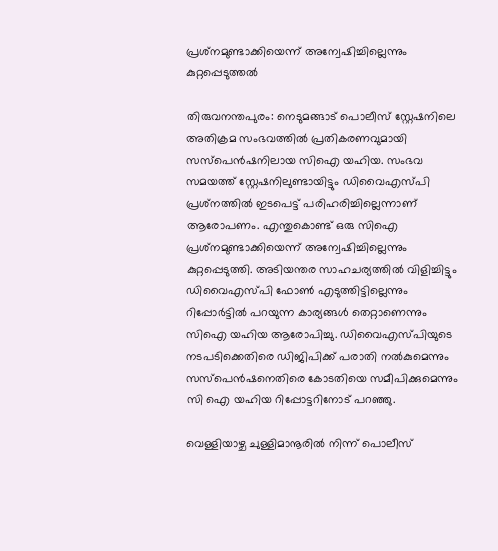പ്രശ്‌നമുണ്ടാക്കിയെന്ന് അന്വേഷിച്ചില്ലെന്നും കുറ്റപ്പെടുത്തൽ

തിരുവനന്തപുരം: നെടുമങ്ങാട് പൊലീസ് സ്റ്റേഷനിലെ അതിക്രമ സംഭവത്തില്‍ പ്രതികരണവുമായി സസ്‌പെന്‍ഷനിലായ സിഐ യഹിയ. സംഭവ സമയത്ത് സ്റ്റേഷനിലുണ്ടായിട്ടും ഡിവൈഎസ്പി പ്രശ്‌നത്തില്‍ ഇടപെട്ട് പരിഹരിച്ചില്ലെന്നാണ് ആരോപണം. എന്തുകൊണ്ട് ഒരു സിഐ പ്രശ്‌നമുണ്ടാക്കിയെന്ന് അന്വേഷിച്ചില്ലെന്നും കുറ്റപ്പെടുത്തി. അടിയന്തര സാഹചര്യത്തില്‍ വിളിച്ചിട്ടും ഡിവൈഎസ്പി ഫോണ്‍ എടുത്തിട്ടില്ലെന്നും റിപ്പോര്‍ട്ടില്‍ പറയുന്ന കാര്യങ്ങള്‍ തെറ്റാണെന്നും സിഐ യഹിയ ആരോപിച്ചു. ഡിവൈഎസ്പിയുടെ നടപടിക്കെതിരെ ഡിജിപിക്ക് പരാതി നല്‍കുമെന്നും സസ്പെന്‍ഷനെതിരെ കോടതിയെ സമീപിക്കുമെന്നും സി ഐ യഹിയ റിപ്പോട്ടറിനോട് പറഞ്ഞു.

വെള്ളിയാഴ്ച ചുള്ളിമാനൂരില്‍ നിന്ന് പൊലീസ്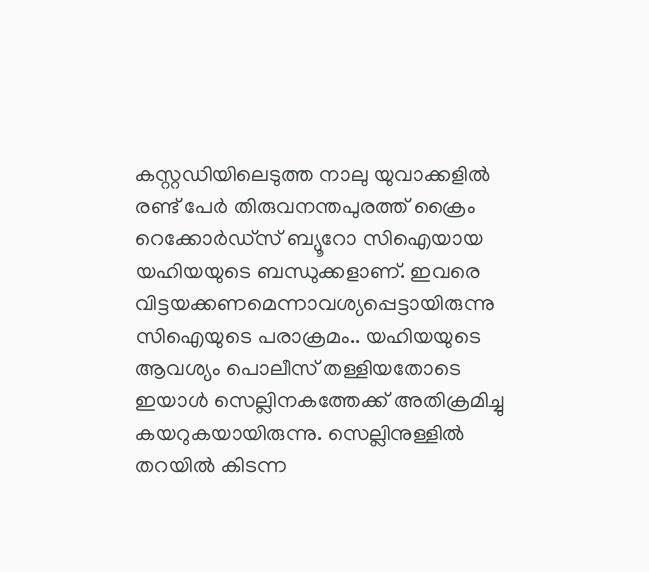കസ്റ്റഡിയിലെടുത്ത നാലു യുവാക്കളില്‍ രണ്ട് പേര്‍ തിരുവനന്തപുരത്ത് ക്രൈം റെക്കോര്‍ഡ്സ് ബ്യൂറോ സിഐയായ യഹിയയുടെ ബന്ധുക്കളാണ്. ഇവരെ വിട്ടയക്കണമെന്നാവശ്യപ്പെട്ടായിരുന്നു സിഐയുടെ പരാക്രമം.. യഹിയയുടെ ആവശ്യം പൊലീസ് തള്ളിയതോടെ ഇയാള്‍ സെല്ലിനകത്തേക്ക് അതിക്രമിച്ചു കയറുകയായിരുന്നു. സെല്ലിനുള്ളില്‍ തറയില്‍ കിടന്ന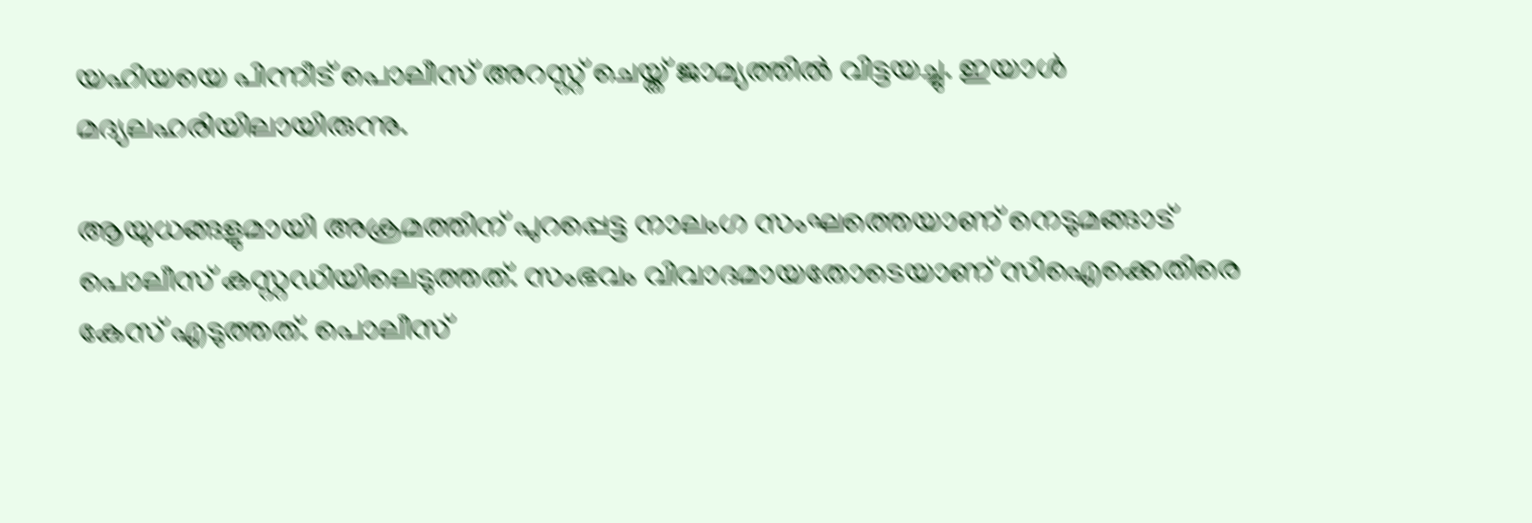യഹിയയെ പിന്നീട് പൊലീസ് അറസ്റ്റ് ചെയ്ത് ജാമ്യത്തില്‍ വിട്ടയച്ചു. ഇയാള്‍ മദ്യലഹരിയിലായിരുന്നു.

ആയുധങ്ങളുമായി അക്രമത്തിന് പുറപ്പെട്ട നാലംഗ സംഘത്തെയാണ് നെടുമങ്ങാട് പൊലീസ് കസ്റ്റഡിയിലെടുത്തത്. സംഭവം വിവാദമായതോടെയാണ് സിഐക്കെതിരെ കേസ് എടുത്തത്. പൊലീസ്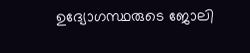ഉദ്യോഗസ്ഥരുടെ ജോലി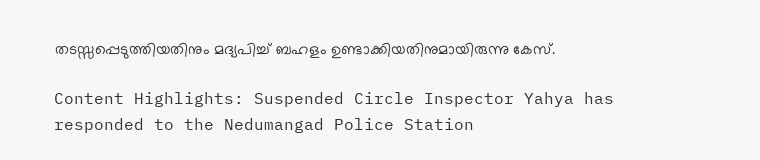തടസ്സപ്പെടുത്തിയതിനും മദ്യപിച്ച് ബഹളം ഉണ്ടാക്കിയതിനുമായിരുന്നു കേസ്.

Content Highlights: Suspended Circle Inspector Yahya has responded to the Nedumangad Police Station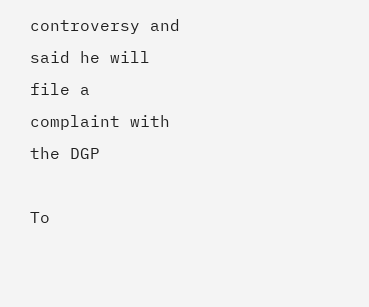controversy and said he will file a complaint with the DGP

To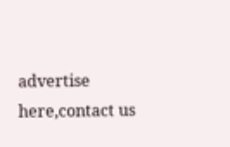advertise here,contact us